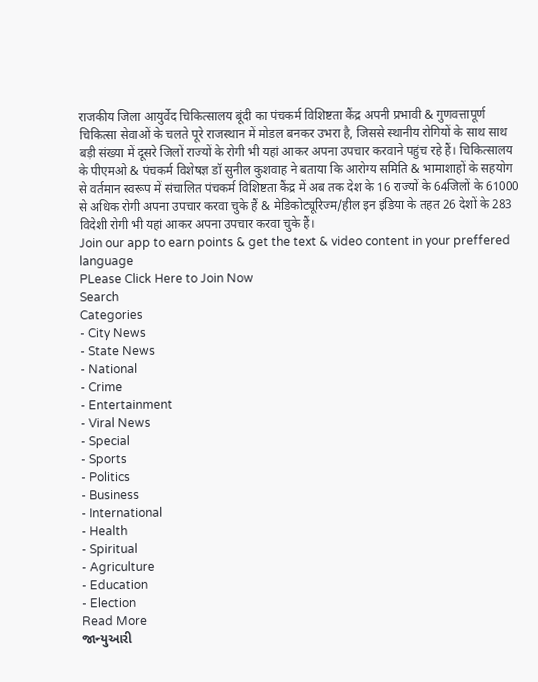राजकीय जिला आयुर्वेद चिकित्सालय बूंदी का पंचकर्म विशिष्टता कैंद्र अपनी प्रभावी & गुणवत्तापूर्ण चिकित्सा सेवाओं के चलते पूरे राजस्थान में मोडल बनकर उभरा है, जिससे स्थानीय रोगियों के साथ साथ बड़ी संख्या में दूसरे जिलों राज्यों के रोगी भी यहां आकर अपना उपचार करवाने पहुंच रहे हैं। चिकित्सालय के पीएमओ & पंचकर्म विशेषज्ञ डॉ सुनील कुशवाह ने बताया कि आरोग्य समिति & भामाशाहों के सहयोग से वर्तमान स्वरूप में संचालित पंचकर्म विशिष्टता कैंद्र में अब तक देश के 16 राज्यों के 64जिलों के 61000 से अधिक रोगी अपना उपचार करवा चुके हैं & मेडिकोट्यूरिज्म/हील इन इंडिया के तहत 26 देशों के 283 विदेशी रोगी भी यहां आकर अपना उपचार करवा चुके हैं।
Join our app to earn points & get the text & video content in your preffered language
PLease Click Here to Join Now
Search
Categories
- City News
- State News
- National
- Crime
- Entertainment
- Viral News
- Special
- Sports
- Politics
- Business
- International
- Health
- Spiritual
- Agriculture
- Education
- Election
Read More
જાન્યુઆરી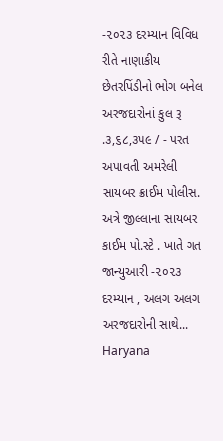-૨૦૨૩ દરમ્યાન વિવિધ રીતે નાણાકીય છેતરપિંડીનો ભોગ બનેલ અરજદારોનાં કુલ રૂ .૩,૬૮,૩૫૯ / - પરત અપાવતી અમરેલી સાયબર ક્રાઈમ પોલીસ.
અત્રે જીલ્લાના સાયબર કાઈમ પો.સ્ટે . ખાતે ગત જાન્યુઆરી -૨૦૨૩ દરમ્યાન , અલગ અલગ અરજદારોની સાથે...
Haryana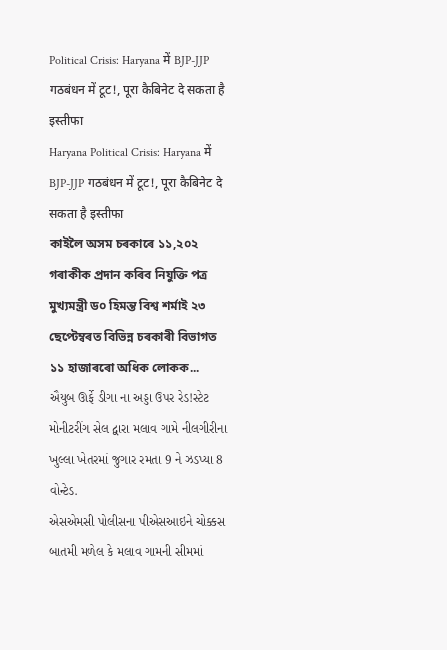Political Crisis: Haryana में BJP-JJP गठबंधन में टूट!, पूरा कैबिनेट दे सकता है इस्तीफा
Haryana Political Crisis: Haryana में BJP-JJP गठबंधन में टूट!, पूरा कैबिनेट दे सकता है इस्तीफा
কাইলৈ অসম চৰকাৰে ১১,২০২ গৰাকীক প্ৰদান কৰিব নিযুক্তি পত্ৰ
মুখ্যমন্ত্ৰী ড০ হিমন্ত বিশ্ব শৰ্মাই ২৩ ছেপ্টেম্বৰত বিভিন্ন চৰকাৰী বিভাগত ১১ হাজাৰৰো অধিক লোকক...
ઐયુબ ઊર્ફે ડીગા ના અડ્ડા ઉપર રેડ!સ્ટેટ મોનીટરીંગ સેલ દ્વારા મલાવ ગામે નીલગીરીના ખુલ્લા ખેતરમાં જુગાર રમતા 9 ને ઝડપ્યા 8 વોન્ટેડ.
એસએમસી પોલીસના પીએસઆઇને ચોક્કસ બાતમી મળેલ કે મલાવ ગામની સીમમાં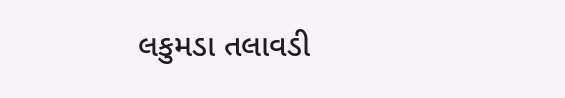લકુમડા તલાવડી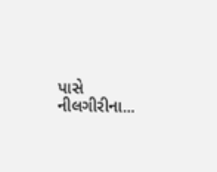પાસે નીલગીરીના...